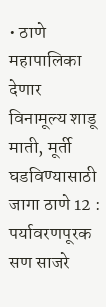• ठाणे महापालिका देणार विनामूल्य शाडू माती, मूर्ती घडविण्यासाठी जागा ठाणे 12 : पर्यावरणपूरक सण साजरे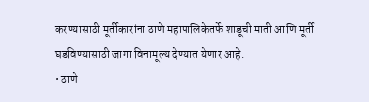करण्यासाठी मूर्तीकारांना ठाणे महापालिकेतर्फे शाडूची माती आणि मूर्ती घडविण्यासाठी जागा विनामूल्य देण्यात येणार आहे.
• ठाणे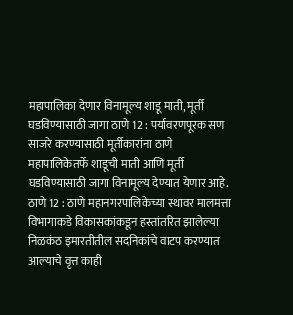महापालिका देणार विनामूल्य शाडू माती, मूर्ती घडविण्यासाठी जागा ठाणे 12 : पर्यावरणपूरक सण साजरे करण्यासाठी मूर्तीकारांना ठाणे महापालिकेतर्फे शाडूची माती आणि मूर्ती घडविण्यासाठी जागा विनामूल्य देण्यात येणार आहे.
ठाणे 12 : ठाणे महानगरपालिकेच्या स्थावर मालमत्ता विभागाकडे विकासकांकडून हस्तांतरित झालेल्या निळकंठ इमारतीतील सदनिकांचे वाटप करण्यात आल्याचे वृत्त काही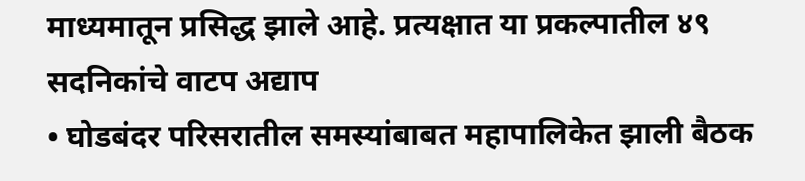माध्यमातून प्रसिद्ध झाले आहे. प्रत्यक्षात या प्रकल्पातील ४९ सदनिकांचे वाटप अद्याप
• घोडबंदर परिसरातील समस्यांबाबत महापालिकेत झाली बैठक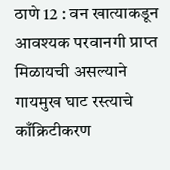ठाणे 12 : वन खात्याकडून आवश्यक परवानगी प्राप्त मिळायची असल्याने गायमुख घाट रस्त्याचे काँक्रिटीकरण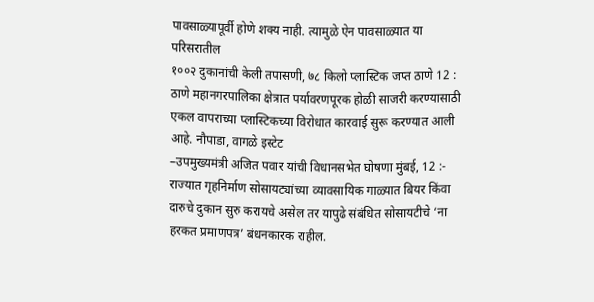पावसाळ्यापूर्वी होणे शक्य नाही. त्यामुळे ऐन पावसाळ्यात या परिसरातील
१००२ दुकानांची केली तपासणी, ७८ किलो प्लास्टिक जप्त ठाणे 12 : ठाणे महानगरपालिका क्षेत्रात पर्यावरणपूरक होळी साजरी करण्यासाठी एकल वापराच्या प्लास्टिकच्या विरोधात कारवाई सुरू करण्यात आली आहे. नौपाडा, वागळे इस्टेट
–उपमुख्यमंत्री अजित पवार यांची विधानसभेत घोषणा मुंबई, 12 :- राज्यात गृहनिर्माण सोसायट्यांच्या व्यावसायिक गाळ्यात बियर किंवा दारुचे दुकान सुरु करायचे असेल तर यापुढे संबंधित सोसायटीचे ‘ना हरकत प्रमाणपत्र’ बंधनकारक राहील.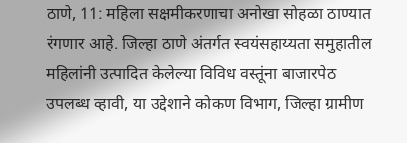ठाणे, 11: महिला सक्षमीकरणाचा अनोखा सोहळा ठाण्यात रंगणार आहे. जिल्हा ठाणे अंतर्गत स्वयंसहाय्यता समुहातील महिलांनी उत्पादित केलेल्या विविध वस्तूंना बाजारपेठ उपलब्ध व्हावी, या उद्देशाने कोकण विभाग, जिल्हा ग्रामीण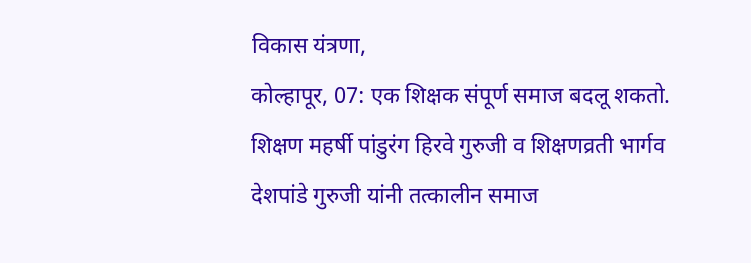विकास यंत्रणा,
कोल्हापूर, 07: एक शिक्षक संपूर्ण समाज बदलू शकतो. शिक्षण महर्षी पांडुरंग हिरवे गुरुजी व शिक्षणव्रती भार्गव देशपांडे गुरुजी यांनी तत्कालीन समाज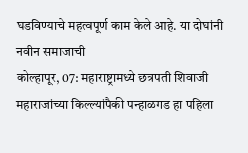घडविण्याचे महत्वपूर्ण काम केले आहे. या दोघांनी नवीन समाजाची
कोल्हापूर, 07: महाराष्ट्रामध्ये छत्रपती शिवाजी महाराजांच्या किल्ल्यांपैकी पन्हाळगड हा पहिला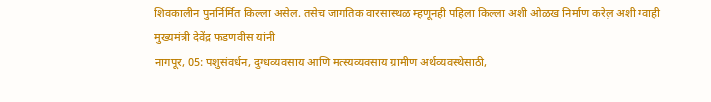शिवकालीन पुनर्निर्मित किल्ला असेल. तसेच जागतिक वारसास्थळ म्हणूनही पहिला किल्ला अशी ओळख निर्माण करेल़ अशी ग्वाही मुख्यमंत्री देवेंद्र फडणवीस यांनी
नागपूर, 05: पशुसंवर्धन, दुग्धव्यवसाय आणि मत्स्यव्यवसाय ग्रामीण अर्थव्यवस्थेसाठी,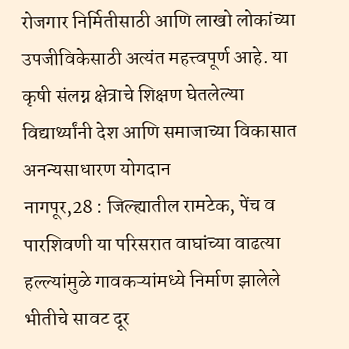रोजगार निर्मितीसाठी आणि लाखो लोकांच्या उपजीविकेसाठी अत्यंत महत्त्वपूर्ण आहे. या कृषी संलग्न क्षेत्राचे शिक्षण घेतलेल्या विद्यार्थ्यांनी देश आणि समाजाच्या विकासात अनन्यसाधारण योगदान
नागपूर,28 : जिल्ह्यातील रामटेक, पेंच व पारशिवणी या परिसरात वाघांच्या वाढत्या हल्ल्यांमुळे गावकऱ्यांमध्ये निर्माण झालेले भीतीचे सावट दूर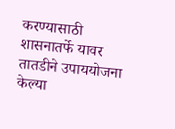करण्यासाठी शासनातर्फे यावर तातडीने उपाययोजना केल्या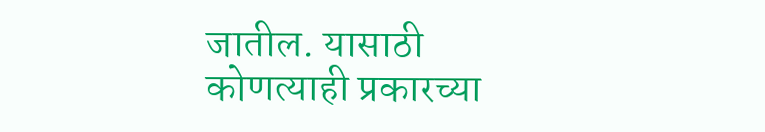जातील. यासाठी कोणत्याही प्रकारच्या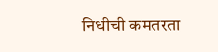निधीची कमतरता